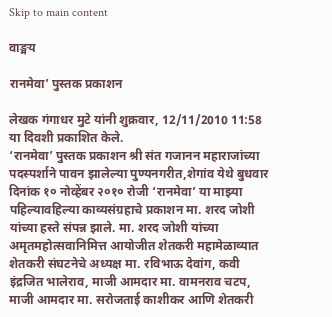Skip to main content

वाङ्मय

रानमेवा’ पुस्तक प्रकाशन

लेखक गंगाधर मुटे यांनी शुक्रवार, 12/11/2010 11:58 या दिवशी प्रकाशित केले.
‘रानमेवा’ पुस्तक प्रकाशन श्री संत गजानन महाराजांच्या पदस्पर्शाने पावन झालेल्या पुण्यनगरीत,शेगांव येथे बुधवार दिनांक १० नोव्हेंबर २०१० रोजी ‘रानमेवा’ या माझ्या पहिल्यावहिल्या काव्यसंग्रहाचे प्रकाशन मा. शरद जोशी यांच्या हस्ते संपन्न झाले. मा. शरद जोशी यांच्या अमृतमहोत्सवानिमित्त आयोजीत शेतकरी महामेळाव्यात शेतकरी संघटनेचे अध्यक्ष मा. रविभाऊ देवांग, कवी इंद्रजित भालेराव, माजी आमदार मा. वामनराव चटप, माजी आमदार मा. सरोजताई काशीकर आणि शेतकरी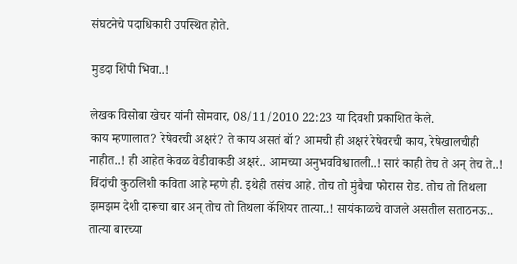संघटनेचे पदाधिकारी उपस्थित होते.

मुडदा शिंपी भिवा..!

लेखक विसोबा खेचर यांनी सोमवार, 08/11/2010 22:23 या दिवशी प्रकाशित केले.
काय म्हणालात? रेषेवरची अक्षरं? ते काय असतं बॉ? आमची ही अक्षरं रेषेवरची काय, रेषेखालचीही नाहीत..! ही आहेत केवळ वेडीवाकडी अक्षरं.. आमच्या अनुभवविश्वातली..! सारं काही तेच ते अन् तेच ते..! विंदांची कुठलिशी कविता आहे म्हणे ही. इथेही तसंच आहे. तोच तो मुंबैचा फोरास रोड. तोच तो तिथला झमझम देशी दारूचा बार अन् तोच तो तिथला कॅशियर तात्या..! सायंकाळचे वाजले असतील सताठनऊ.. तात्या बारच्या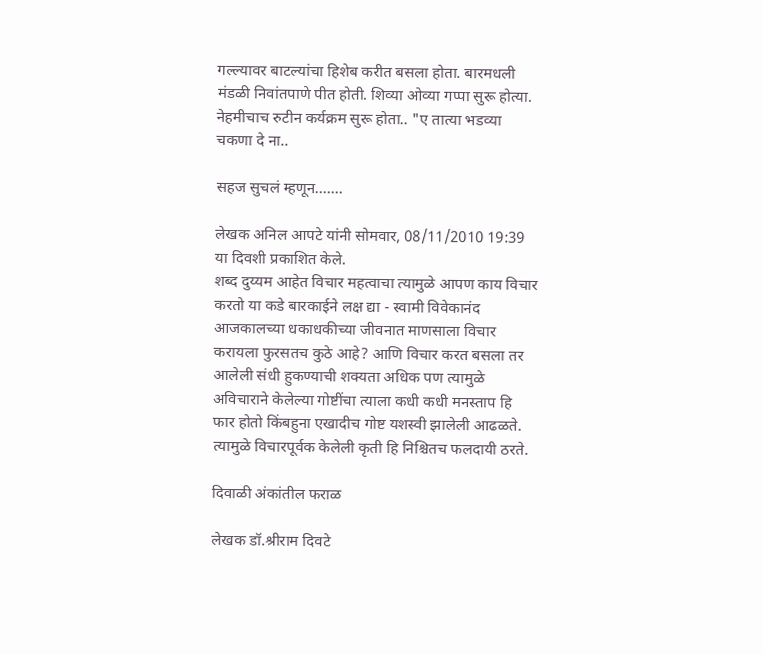गल्ल्यावर बाटल्यांचा हिशेब करीत बसला होता. बारमधली मंडळी निवांतपाणे पीत होती. शिव्या ओव्या गप्पा सुरू होत्या. नेहमीचाच रुटीन कर्यक्रम सुरू होता.. "ए तात्या भडव्या चकणा दे ना..

सहज सुचलं म्हणून.......

लेखक अनिल आपटे यांनी सोमवार, 08/11/2010 19:39 या दिवशी प्रकाशित केले.
शब्द दुय्यम आहेत विचार महत्वाचा त्यामुळे आपण काय विचार करतो या कडे बारकाईने लक्ष द्या - स्वामी विवेकानंद आजकालच्या धकाधकीच्या जीवनात माणसाला विचार करायला फुरसतच कुठे आहे? आणि विचार करत बसला तर आलेली संधी हुकण्याची शक्यता अधिक पण त्यामुळे अविचाराने केलेल्या गोष्टींचा त्याला कधी कधी मनस्ताप हि फार होतो किंबहुना एखादीच गोष्ट यशस्वी झालेली आढळते. त्यामुळे विचारपूर्वक केलेली कृती हि निश्चितच फलदायी ठरते.

दिवाळी अंकांतील फराळ

लेखक डॉ.श्रीराम दिवटे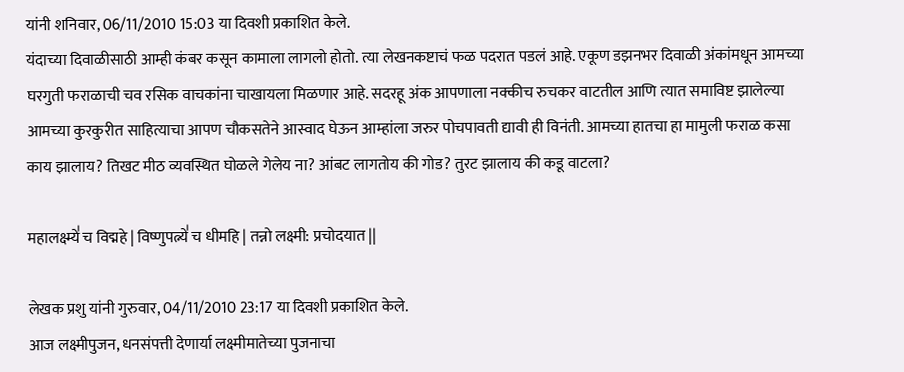यांनी शनिवार, 06/11/2010 15:03 या दिवशी प्रकाशित केले.
यंदाच्या दिवाळीसाठी आम्ही कंबर कसून कामाला लागलो होतो. त्या लेखनकष्टाचं फळ पदरात पडलं आहे. एकूण डझनभर दिवाळी अंकांमधून आमच्या घरगुती फराळाची चव रसिक वाचकांना चाखायला मिळणार आहे. सदरहू अंक आपणाला नक्कीच रुचकर वाटतील आणि त्यात समाविष्ट झालेल्या आमच्या कुरकुरीत साहित्याचा आपण चौकसतेने आस्वाद घेऊन आम्हांला जरुर पोचपावती द्यावी ही विनंती. आमच्या हातचा हा मामुली फराळ कसा काय झालाय? तिखट मीठ व्यवस्थित घोळले गेलेय ना? आंबट लागतोय की गोड? तुरट झालाय की कडू वाटला?

महालक्ष्म्ये॑ च विद्महे | विष्णुपत्न्ये॑ च धीमहि | तन्नो लक्ष्मी: प्रचोदयात ||

लेखक प्रशु यांनी गुरुवार, 04/11/2010 23:17 या दिवशी प्रकाशित केले.
आज लक्ष्मीपुजन, धनसंपत्ती देणार्या लक्ष्मीमातेच्या पुजनाचा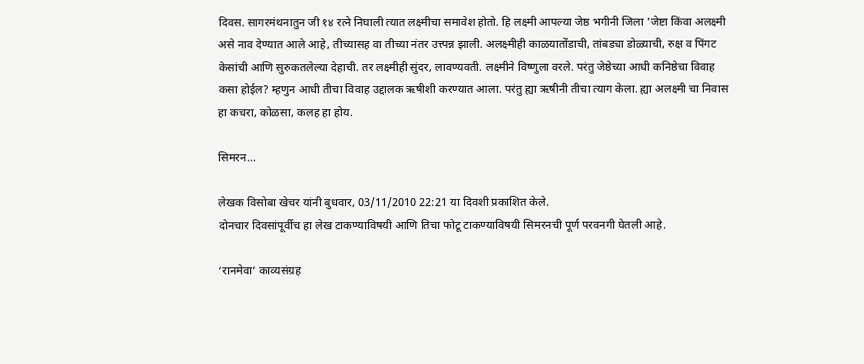दिवस. सागरमंथनातुन जी १४ रत्ने निघाली त्यात लक्ष्मीचा समावेश होतो. हि लक्ष्मी आपल्या जेष्ठ भगीनी जिला 'जेष्टा किंवा अलक्ष्मी असे नाव देण्यात आले आहे, तीच्यासह वा तीच्या नंतर उत्त्पन्न झाली. अलक्ष्मीही काळयातोंडाची, तांबड्या डोळ्याची, रुक्ष व पिंगट केसांची आणि सुरुकतलेल्या देहाची. तर लक्ष्मीही सुंदर, लावण्यवती. लक्ष्मीने विष्णुला वरले. परंतु जेष्ठेच्या आधी कनिष्ठेचा विवाह कसा होईल? म्हणुन आधी तीचा विवाह उद्दालक ऋषीशी करण्यात आला. परंतु ह्या ऋषीनी तीचा त्याग केला. ह्या अलक्ष्मी चा निवास हा कचरा, कोळसा, कलह हा होय.

सिमरन...

लेखक विसोबा खेचर यांनी बुधवार, 03/11/2010 22:21 या दिवशी प्रकाशित केले.
दोनचार दिवसांपूर्वीच हा लेख टाकण्याविषयी आणि तिचा फोटू टाकण्याविषयी सिमरनची पूर्ण परवनगी घेतली आहे.

‘रानमेवा’ काव्यसंग्रह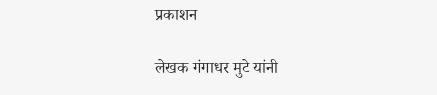प्रकाशन

लेखक गंगाधर मुटे यांनी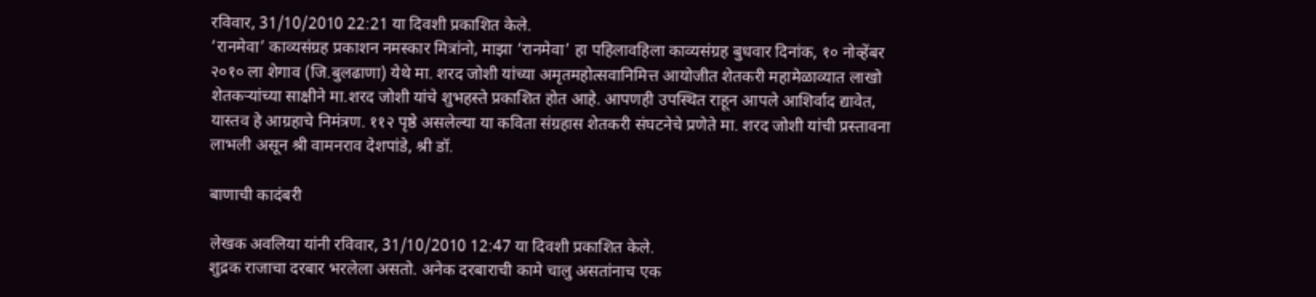रविवार, 31/10/2010 22:21 या दिवशी प्रकाशित केले.
‘रानमेवा’ काव्यसंग्रह प्रकाशन नमस्कार मित्रांनो, माझा ‘रानमेवा’ हा पहिलावहिला काव्यसंग्रह बुधवार दिनांक, १० नोव्हेंबर २०१० ला शेगाव (जि.बुलढाणा) येथे मा. शरद जोशी यांच्या अमृतमहोत्सवानिमित्त आयोजीत शेतकरी महामेळाव्यात लाखो शेतकर्‍यांच्या साक्षीने मा.शरद जोशी यांचे शुभहस्ते प्रकाशित होत आहे. आपणही उपस्थित राहून आपले आशिर्वाद द्यावेत, यास्तव हे आग्रहाचे निमंत्रण. ११२ पृष्ठे असलेल्या या कविता संग्रहास शेतकरी संघटनेचे प्रणेते मा. शरद जोशी यांची प्रस्तावना लाभली असून श्री वामनराव देशपांडे, श्री डॉ.

बाणाची कादंबरी

लेखक अवलिया यांनी रविवार, 31/10/2010 12:47 या दिवशी प्रकाशित केले.
शुद्रक राजाचा दरबार भरलेला असतो. अनेक दरबाराची कामे चालु असतांनाच एक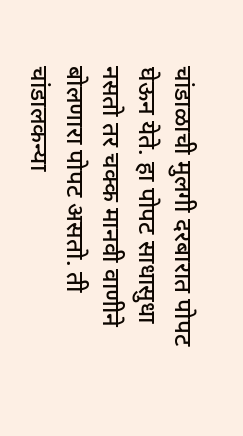चांडाळाची मुलगी दरबारात पोपट घेऊन येते. हा पोपट साधासुधा नसतो तर चक्क मानवी वाणीने बोलणारा पोपट असतो. ती चांडालकन्या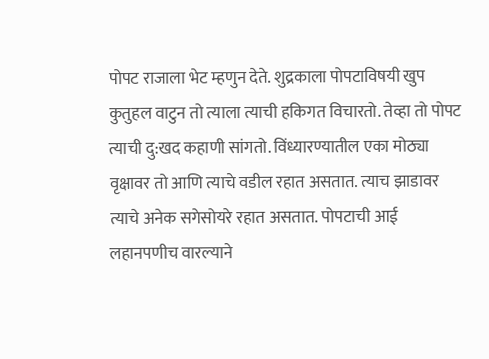पोपट राजाला भेट म्हणुन देते. शुद्रकाला पोपटाविषयी खुप कुतुहल वाटुन तो त्याला त्याची हकिगत विचारतो. तेव्हा तो पोपट त्याची दु:खद कहाणी सांगतो. विंध्यारण्यातील एका मोठ्या वृक्षावर तो आणि त्याचे वडील रहात असतात. त्याच झाडावर त्याचे अनेक सगेसोयरे रहात असतात. पोपटाची आई लहानपणीच वारल्याने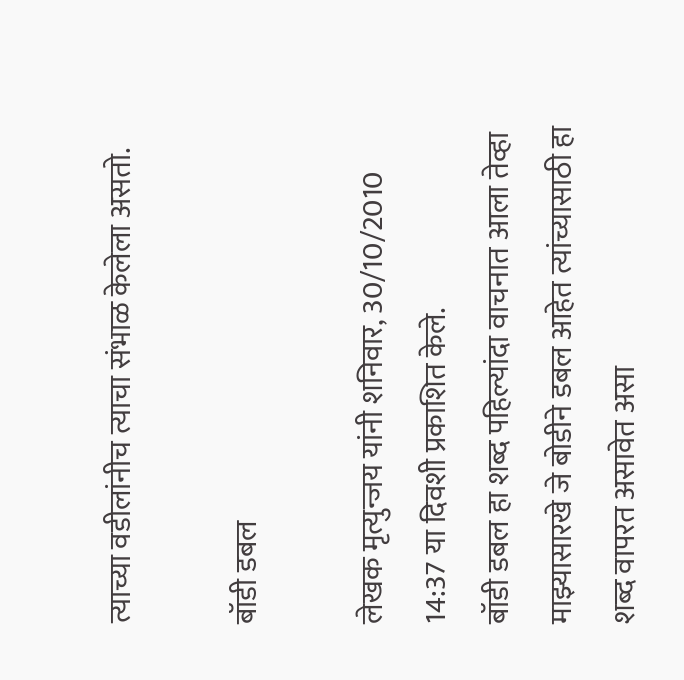त्याच्या वडीलांनीच त्याचा संभाळ केलेला असतो.

बॉडी डबल

लेखक मृत्युन्जय यांनी शनिवार, 30/10/2010 14:37 या दिवशी प्रकाशित केले.
बॉडी डबल हा शब्द पहिल्यांदा वाचनात आला तेव्हा माझ्यासारखे जे बोडीने डबल आहेत त्यांच्यासाठी हा शब्द वापरत असावेत असा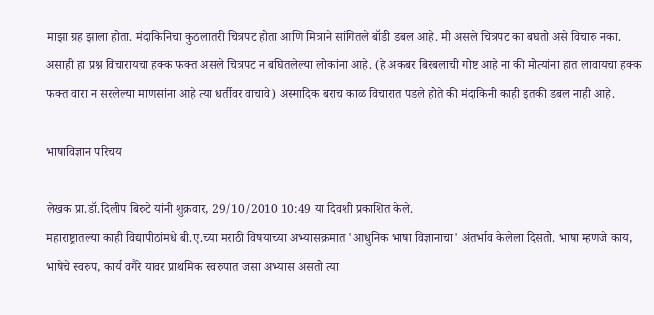माझा ग्रह झाला होता. मंदाकिनिचा कुठलातरी चित्रपट होता आणि मित्राने सांगितले बॉडी डबल आहे. मी असले चित्रपट का बघतो असे विचारु नका. असाही हा प्रश्न विचारायचा हक्क फक्त असले चित्रपट न बघितलेल्या लोकांना आहे. (हे अकबर बिरबलाची गोष्ट आहे ना की मोत्यांना हात लावायचा हक्क फक्त वारा न सरलेल्या माणसांना आहे त्या धर्तीवर वाचावे) अस्मादिक बराच काळ विचारात पडले होते की मंदाकिनी काही इतकी डबल नाही आहे.

भाषाविज्ञान परिचय

लेखक प्रा.डॉ.दिलीप बिरुटे यांनी शुक्रवार, 29/10/2010 10:49 या दिवशी प्रकाशित केले.
महाराष्ट्रातल्या काही विद्यापीठांमधे बी.ए.च्या मराठी विषयाच्या अभ्यासक्रमात 'आधुनिक भाषा विज्ञानाचा' अंतर्भाव केलेला दिसतो. भाषा म्हणजे काय, भाषेचे स्वरुप, कार्य वगैरे यावर प्राथमिक स्वरुपात जसा अभ्यास असतो त्या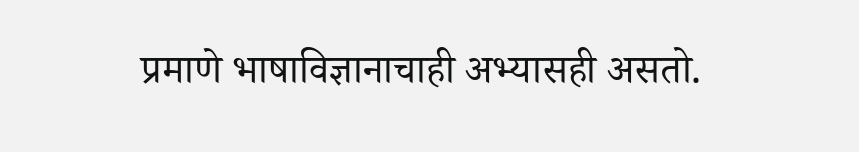प्रमाणे भाषाविज्ञानाचाही अभ्यासही असतो.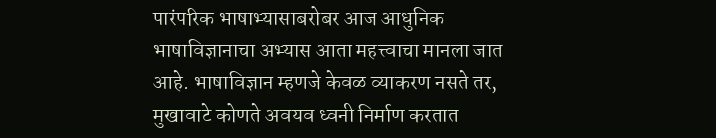पारंपरिक भाषाभ्यासाबरोबर आज आधुनिक भाषाविज्ञानाचा अभ्यास आता महत्त्वाचा मानला जात आहे. भाषाविज्ञान म्हणजे केवळ व्याकरण नसते तर, मुखावाटे कोणते अवयव ध्वनी निर्माण करतात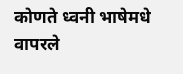कोणते ध्वनी भाषेमधे वापरले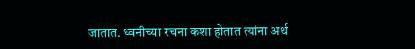जातात. ध्वनीच्या रचना कशा होतात त्यांना अर्थ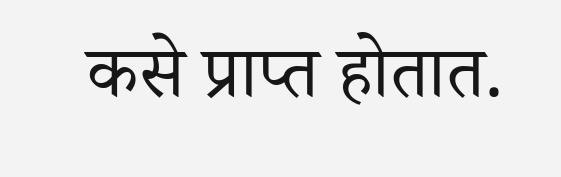कसे प्राप्त होतात.